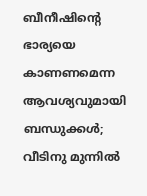ബീനീഷിന്റെ ഭാര്യയെ കാണണമെന്ന ആവശ്യവുമായി ബന്ധുക്കള്‍; വീടിനു മുന്നില്‍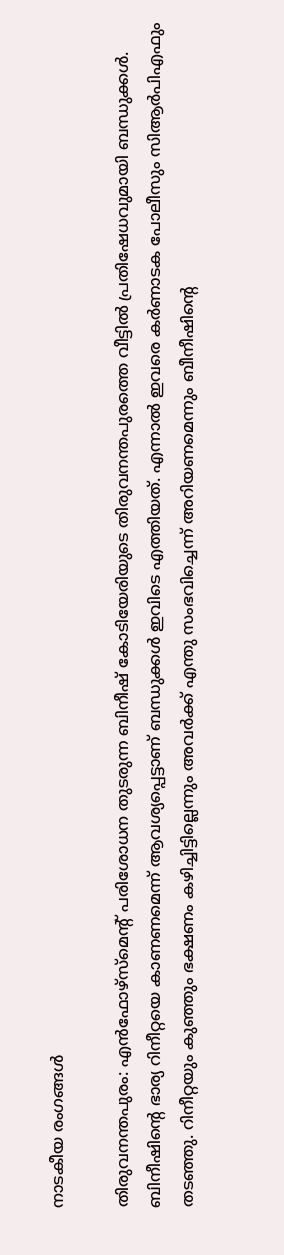നാടകീയ രംഗങ്ങള്‍

തിരുവനന്തപുരം: എന്‍ഫോഴ്സ്മെന്റ് പരിശോധന തുടരുന്ന ബിനീഷ് കോടിയേരിയുടെ തിരുവനന്തപുരത്തെ വീട്ടില്‍ പ്രതിഷേധവുമായി ബന്ധുക്കള്‍. ബിനീഷിന്റെ ഭാര്യ റിനീറ്റയെ കാണണമെന്ന് ആവശ്യപ്പെട്ടാണ് ബന്ധുക്കള്‍ ഇവിടെ എത്തിയത്. എന്നാല്‍ ഇവരെ കര്‍ണാടക പോലീസും സിആര്‍പിഎഫും തടഞ്ഞു. റിനീറ്റയും കുഞ്ഞും ഭക്ഷണം കഴിച്ചിട്ടില്ലെന്നും അവര്‍ക്ക് എന്തു സംഭവിച്ചെന്ന് അറിയണമെന്നും ബീനീഷിന്റെ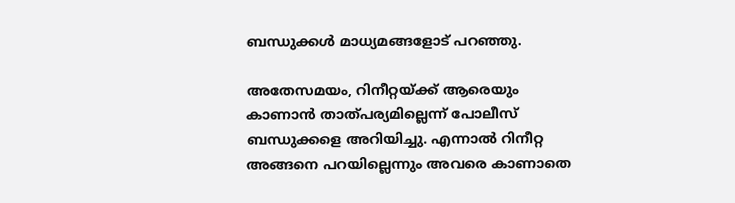ബന്ധുക്കള്‍ മാധ്യമങ്ങളോട് പറഞ്ഞു.

അതേസമയം, റിനീറ്റയ്ക്ക് ആരെയും കാണാന്‍ താത്പര്യമില്ലെന്ന് പോലീസ് ബന്ധുക്കളെ അറിയിച്ചു. എന്നാല്‍ റിനീറ്റ അങ്ങനെ പറയില്ലെന്നും അവരെ കാണാതെ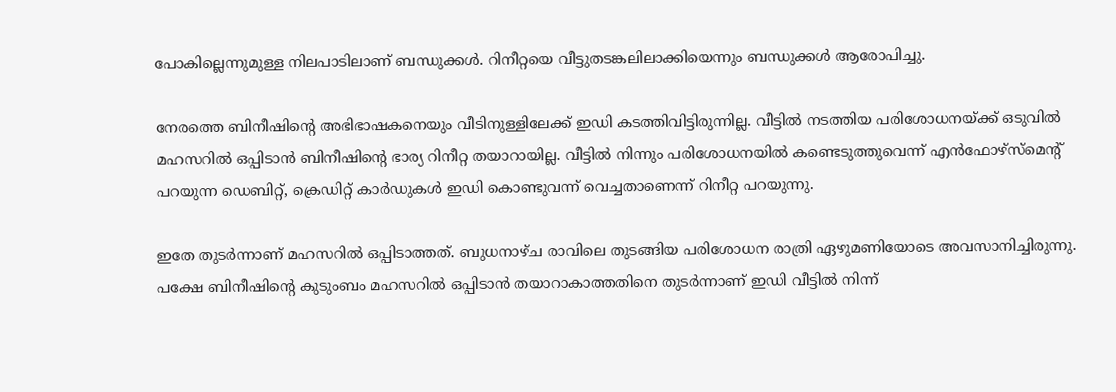പോകില്ലെന്നുമുള്ള നിലപാടിലാണ് ബന്ധുക്കള്‍. റിനീറ്റയെ വീട്ടുതടങ്കലിലാക്കിയെന്നും ബന്ധുക്കള്‍ ആരോപിച്ചു.

നേരത്തെ ബിനീഷിന്റെ അഭിഭാഷകനെയും വീടിനുള്ളിലേക്ക് ഇഡി കടത്തിവിട്ടിരുന്നില്ല. വീട്ടില്‍ നടത്തിയ പരിശോധനയ്ക്ക് ഒടുവില്‍ മഹസറില്‍ ഒപ്പിടാന്‍ ബിനീഷിന്റെ ഭാര്യ റിനീറ്റ തയാറായില്ല. വീട്ടില്‍ നിന്നും പരിശോധനയില്‍ കണ്ടെടുത്തുവെന്ന് എന്‍ഫോഴ്‌സ്‌മെന്റ് പറയുന്ന ഡെബിറ്റ്, ക്രെഡിറ്റ് കാര്‍ഡുകള്‍ ഇഡി കൊണ്ടുവന്ന് വെച്ചതാണെന്ന് റിനീറ്റ പറയുന്നു.

ഇതേ തുടര്‍ന്നാണ് മഹസറില്‍ ഒപ്പിടാത്തത്. ബുധനാഴ്ച രാവിലെ തുടങ്ങിയ പരിശോധന രാത്രി ഏഴുമണിയോടെ അവസാനിച്ചിരുന്നു. പക്ഷേ ബിനീഷിന്റെ കുടുംബം മഹസറില്‍ ഒപ്പിടാന്‍ തയാറാകാത്തതിനെ തുടര്‍ന്നാണ് ഇഡി വീട്ടില്‍ നിന്ന്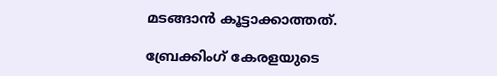മടങ്ങാന്‍ കൂട്ടാക്കാത്തത്.

ബ്രേക്കിംഗ് കേരളയുടെ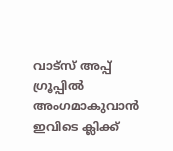വാട്സ് അപ്പ് ഗ്രൂപ്പിൽ അംഗമാകുവാൻ ഇവിടെ ക്ലിക്ക്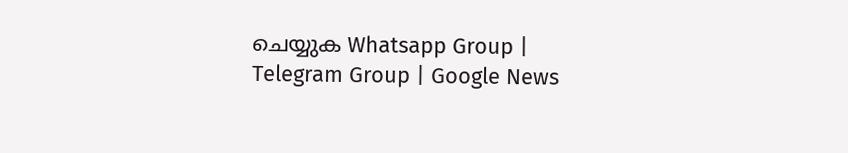ചെയ്യുക Whatsapp Group | Telegram Group | Google News